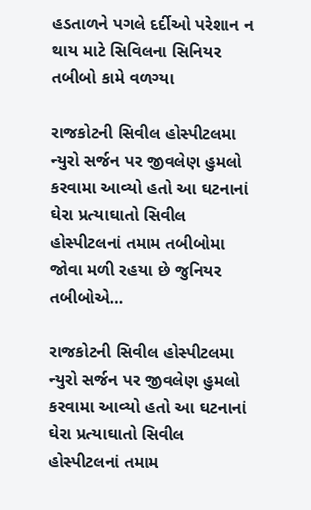હડતાળને પગલે દર્દીઓ પરેશાન ન થાય માટે સિવિલના સિનિયર તબીબો કામે વળગ્યા

રાજકોટની સિવીલ હોસ્પીટલમા ન્યુરો સર્જન પર જીવલેણ હુમલો કરવામા આવ્યો હતો આ ઘટનાનાં ઘેરા પ્રત્યાઘાતો સિવીલ હોસ્પીટલનાં તમામ તબીબોમા જોવા મળી રહયા છે જુનિયર તબીબોએ…

રાજકોટની સિવીલ હોસ્પીટલમા ન્યુરો સર્જન પર જીવલેણ હુમલો કરવામા આવ્યો હતો આ ઘટનાનાં ઘેરા પ્રત્યાઘાતો સિવીલ હોસ્પીટલનાં તમામ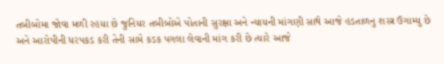તબીબોમા જોવા મળી રહયા છે જુનિયર તબીબોએ પોતાની સુરક્ષા અને ન્યાયની માંગણી સાથે આજે હડતાળનુ શસ્ત્ર ઉગામ્યુ છે અને આરોપીની ધરપકડ કરી તેની સામે કડક પગલા લેવાની માંગ કરી છે ત્યારે આજે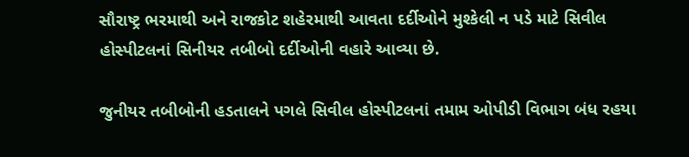સૌરાષ્ટ્ર ભરમાથી અને રાજકોટ શહેરમાથી આવતા દર્દીઓને મુશ્કેલી ન પડે માટે સિવીલ હોસ્પીટલનાં સિનીયર તબીબો દર્દીઓની વહારે આવ્યા છે.

જુનીયર તબીબોની હડતાલને પગલે સિવીલ હોસ્પીટલનાં તમામ ઓપીડી વિભાગ બંધ રહયા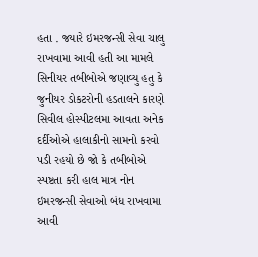હતા . જયારે ઇમરજન્સી સેવા ચાલુ રાખવામા આવી હતી આ મામલે સિનીયર તબીબોએ જણાવ્યુ હતુ કે જુનીયર ડોકટરોની હડતાલને કારણે સિવીલ હોસ્પીટલમા આવતા અનેક દર્દીઓએ હાલાકીનો સામનો કરવો પડી રહયો છે જો કે તબીબોએ સ્પષ્ટતા કરી હાલ માત્ર નોન ઇમરજન્સી સેવાઓ બંધ રાખવામા આવી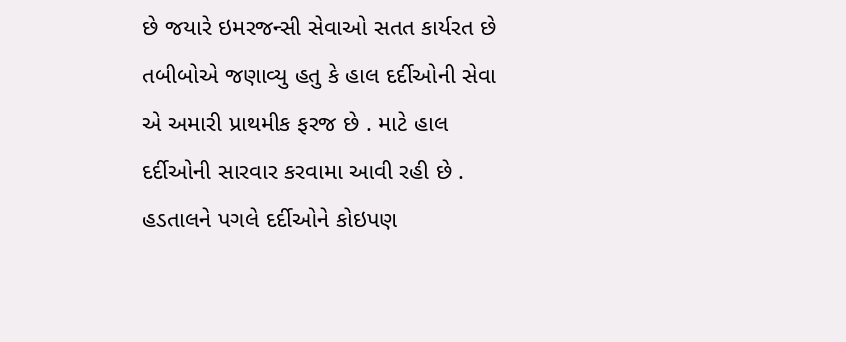છે જયારે ઇમરજન્સી સેવાઓ સતત કાર્યરત છે તબીબોએ જણાવ્યુ હતુ કે હાલ દર્દીઓની સેવા એ અમારી પ્રાથમીક ફરજ છે . માટે હાલ દર્દીઓની સારવાર કરવામા આવી રહી છે . હડતાલને પગલે દર્દીઓને કોઇપણ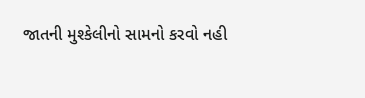જાતની મુશ્કેલીનો સામનો કરવો નહી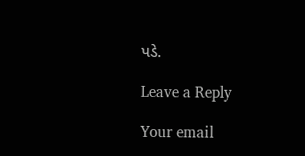પડે.

Leave a Reply

Your email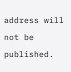address will not be published.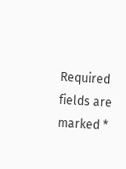Required fields are marked *